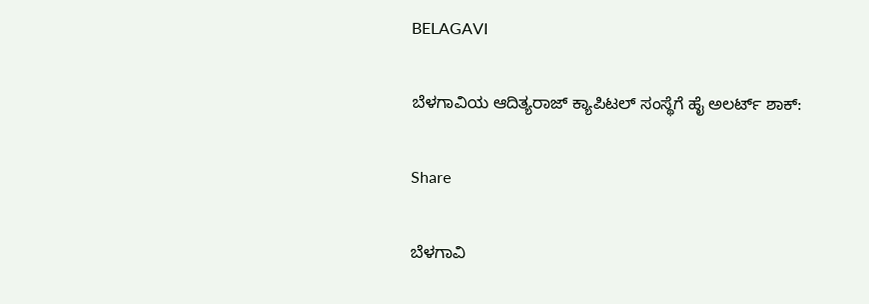BELAGAVI

ಬೆಳಗಾವಿಯ ಆದಿತ್ಯರಾಜ್ ಕ್ಯಾಪಿಟಲ್ ಸಂಸ್ಥೆಗೆ ಹೈ ಅಲರ್ಟ್ ಶಾಕ್:

Share

ಬೆಳಗಾವಿ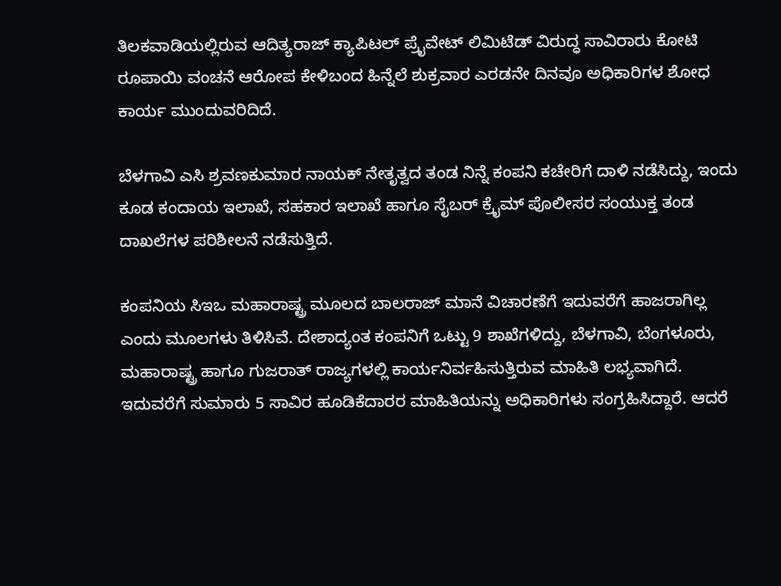ತಿಲಕವಾಡಿಯಲ್ಲಿರುವ ಆದಿತ್ಯರಾಜ್ ಕ್ಯಾಪಿಟಲ್ ಪ್ರೈವೇಟ್ ಲಿಮಿಟೆಡ್ ವಿರುದ್ಧ ಸಾವಿರಾರು ಕೋಟಿ ರೂಪಾಯಿ ವಂಚನೆ ಆರೋಪ ಕೇಳಿಬಂದ ಹಿನ್ನೆಲೆ ಶುಕ್ರವಾರ ಎರಡನೇ ದಿನವೂ ಅಧಿಕಾರಿಗಳ ಶೋಧ ಕಾರ್ಯ ಮುಂದುವರಿದಿದೆ.

ಬೆಳಗಾವಿ ಎಸಿ ಶ್ರವಣಕುಮಾರ ನಾಯಕ್ ನೇತೃತ್ವದ ತಂಡ ನಿನ್ನೆ ಕಂಪನಿ ಕಚೇರಿಗೆ ದಾಳಿ ನಡೆಸಿದ್ದು, ಇಂದು ಕೂಡ ಕಂದಾಯ ಇಲಾಖೆ, ಸಹಕಾರ ಇಲಾಖೆ ಹಾಗೂ ಸೈಬರ್ ಕ್ರೈಮ್ ಪೊಲೀಸರ ಸಂಯುಕ್ತ ತಂಡ ದಾಖಲೆಗಳ ಪರಿಶೀಲನೆ ನಡೆಸುತ್ತಿದೆ.

ಕಂಪನಿಯ ಸಿಇಒ ಮಹಾರಾಷ್ಟ್ರ ಮೂಲದ ಬಾಲರಾಜ್ ಮಾನೆ ವಿಚಾರಣೆಗೆ ಇದುವರೆಗೆ ಹಾಜರಾಗಿಲ್ಲ ಎಂದು ಮೂಲಗಳು ತಿಳಿಸಿವೆ. ದೇಶಾದ್ಯಂತ ಕಂಪನಿಗೆ ಒಟ್ಟು 9 ಶಾಖೆಗಳಿದ್ದು, ಬೆಳಗಾವಿ, ಬೆಂಗಳೂರು, ಮಹಾರಾಷ್ಟ್ರ ಹಾಗೂ ಗುಜರಾತ್ ರಾಜ್ಯಗಳಲ್ಲಿ ಕಾರ್ಯನಿರ್ವಹಿಸುತ್ತಿರುವ ಮಾಹಿತಿ ಲಭ್ಯವಾಗಿದೆ.
ಇದುವರೆಗೆ ಸುಮಾರು 5 ಸಾವಿರ ಹೂಡಿಕೆದಾರರ ಮಾಹಿತಿಯನ್ನು ಅಧಿಕಾರಿಗಳು ಸಂಗ್ರಹಿಸಿದ್ದಾರೆ. ಆದರೆ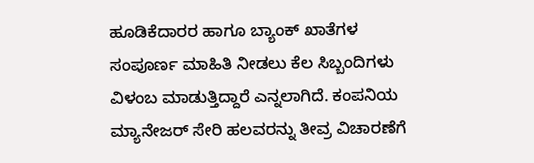ಹೂಡಿಕೆದಾರರ ಹಾಗೂ ಬ್ಯಾಂಕ್ ಖಾತೆಗಳ ಸಂಪೂರ್ಣ ಮಾಹಿತಿ ನೀಡಲು ಕೆಲ ಸಿಬ್ಬಂದಿಗಳು ವಿಳಂಬ ಮಾಡುತ್ತಿದ್ದಾರೆ ಎನ್ನಲಾಗಿದೆ. ಕಂಪನಿಯ ಮ್ಯಾನೇಜರ್ ಸೇರಿ ಹಲವರನ್ನು ತೀವ್ರ ವಿಚಾರಣೆಗೆ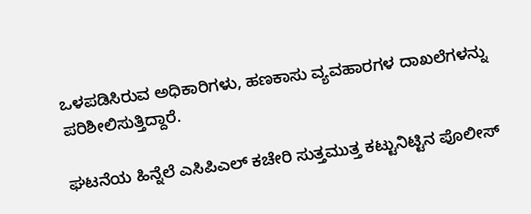ಒಳಪಡಿಸಿರುವ ಅಧಿಕಾರಿಗಳು, ಹಣಕಾಸು ವ್ಯವಹಾರಗಳ ದಾಖಲೆಗಳನ್ನು ಪರಿಶೀಲಿಸುತ್ತಿದ್ದಾರೆ.

ಘಟನೆಯ ಹಿನ್ನೆಲೆ ಎಸಿಪಿಎಲ್ ಕಚೇರಿ ಸುತ್ತಮುತ್ತ ಕಟ್ಟುನಿಟ್ಟಿನ ಪೊಲೀಸ್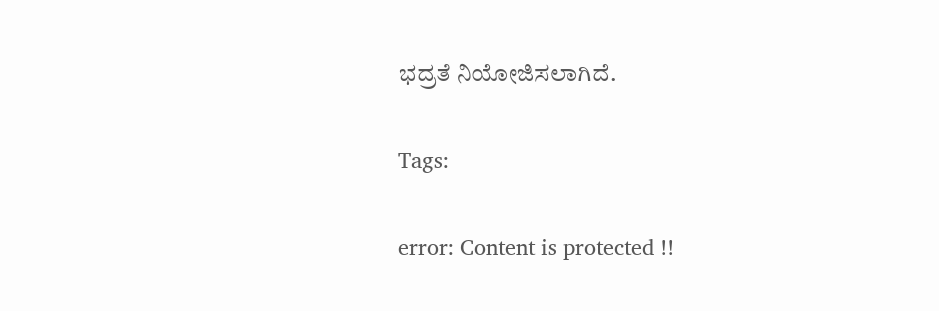ಭದ್ರತೆ ನಿಯೋಜಿಸಲಾಗಿದೆ.

Tags:

error: Content is protected !!